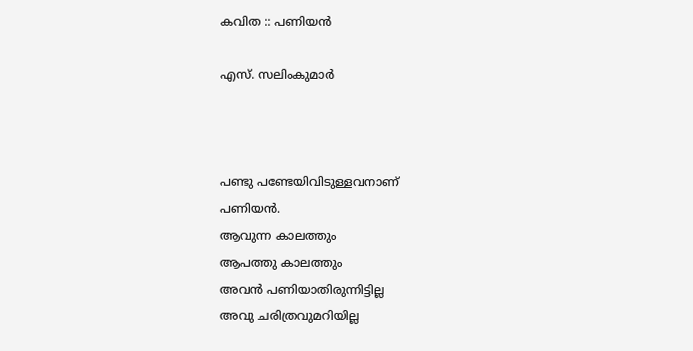കവിത :: പണിയന്‍

എസ്. സലിംകുമാർ



പണ്ടു പണ്ടേയിവിടുള്ളവനാണ്‌
പണിയന്‍.
ആവുന്ന കാലത്തും
ആപത്തു കാലത്തും
അവന്‍ പണിയാതിരുന്നിട്ടില്ല
അവു ചരിത്രവുമറിയില്ല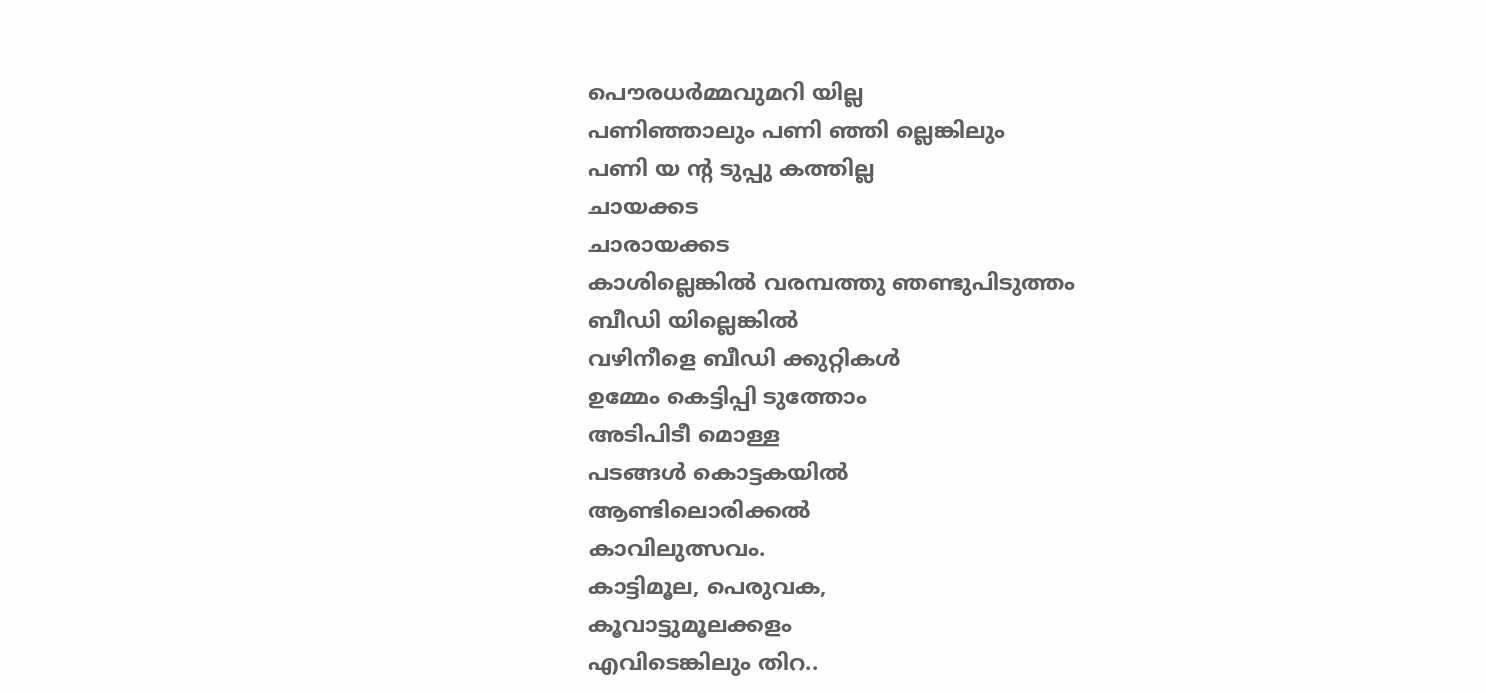പൌരധര്‍മ്മവുമറി യില്ല
പണിഞ്ഞാലും പണി ഞ്ഞി ല്ലെങ്കിലും
പണി യ ന്റ ടുപ്പു കത്തില്ല
ചായക്കട
ചാരായക്കട
കാശില്ലെങ്കില്‍ വരമ്പത്തു ഞണ്ടുപിടുത്തം
ബീഡി യില്ലെങ്കില്‍
വഴിനീളെ ബീഡി ക്കുറ്റികള്‍
ഉമ്മേം കെട്ടിപ്പി ടുത്തോം
അടിപിടീ മൊള്ള
പടങ്ങള്‍ കൊട്ടകയില്‍
ആണ്ടിലൊരിക്കല്‍
കാവിലുത്സവം.
കാട്ടിമൂല, പെരുവക,
കൂവാട്ടുമൂലക്കളം
എവിടെങ്കിലും തിറ..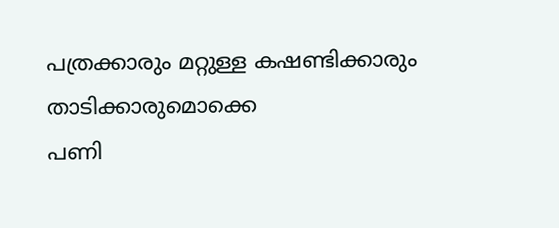പത്രക്കാരും മറ്റുള്ള കഷണ്ടിക്കാരും
താടിക്കാരുമൊക്കെ
പണി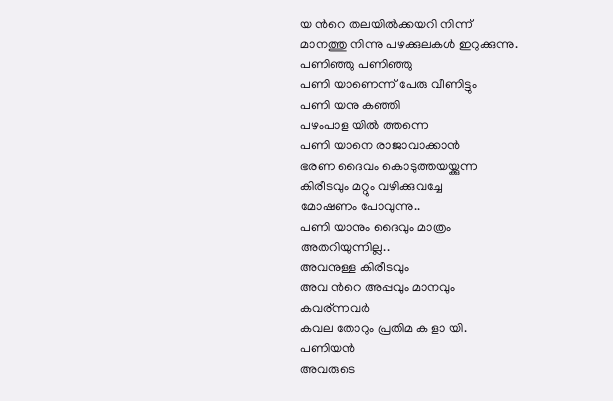യ ന്‍റെ തലയില്‍ക്കയറി നിന്ന്
മാനത്തു നിന്നു പഴക്കുലകള്‍ ഇറുക്കുന്നു.
പണിഞ്ഞു പണിഞ്ഞു
പണി യാണെന്ന് പേരു വീണിട്ടും
പണി യനു കഞ്ഞി
പഴംപാള യില്‍ ത്തന്നെ
പണി യാനെ രാജാവാക്കാന്‍
ഭരണ ദൈവം കൊടുത്തയയ്ക്കുന്ന
കിരീടവും മറ്റും വഴിക്കുവച്ചേ
മോഷണം പോവുന്നു..
പണി യാനും ദൈവും മാത്രം
അതറിയുന്നില്ല..
അവനുള്ള കിരീടവും
അവ ന്‍റെ അപ്പവും മാനവും
കവര്ന്നവര്‍
കവല തോറും പ്രതിമ ക ളാ യി.
പണിയന്‍
അവരുടെ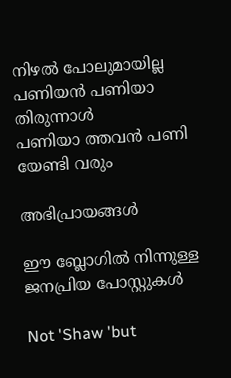നിഴല്‍ പോലുമായില്ല
പണിയന്‍ പണിയാ തിരുന്നാള്‍
പണിയാ ത്തവന്‍ പണി യേണ്ടി വരും

അഭിപ്രായങ്ങള്‍

ഈ ബ്ലോഗിൽ നിന്നുള്ള ജനപ്രിയ പോസ്റ്റുകള്‍‌

Not 'Shaw 'but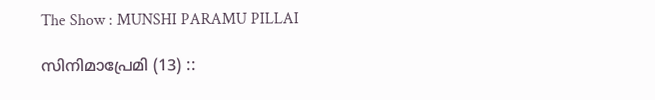The Show : MUNSHI PARAMU PILLAI

സിനിമാപ്രേമി (13) ::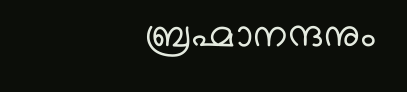ബ്രഹ്മാനന്ദനും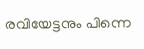രവിയേട്ടനും പിന്നെ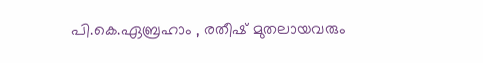പി.കെ.ഏബ്രഹാം , രതീഷ് മുതലായവരും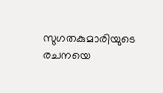സുഗതകുമാരിയുടെ രചനയെ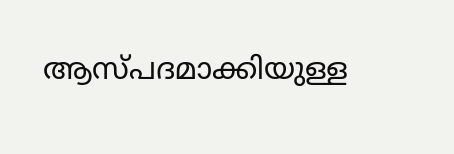ആസ്പദമാക്കിയുള്ള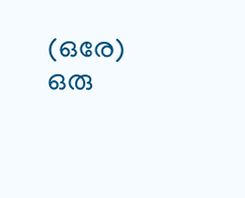(ഒരേ) ഒരു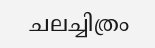ചലച്ചിത്രം